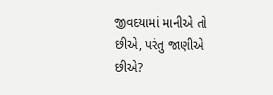જીવદયામાં માનીએ તો છીએ, પરંતુ જાણીએ છીએ?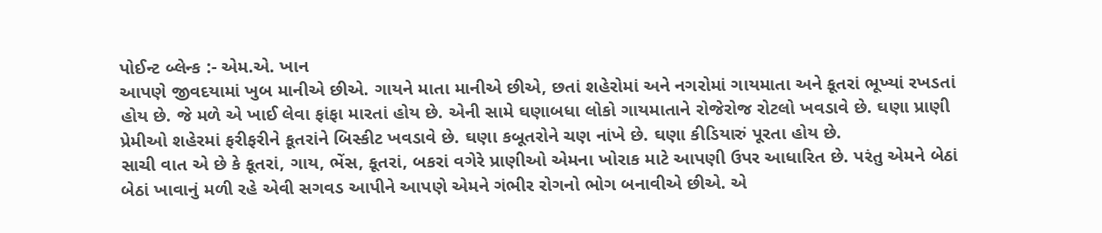પોઈન્ટ બ્લેન્ક :- એમ.એ. ખાન
આપણે જીવદયામાં ખુબ માનીએ છીએ. ગાયને માતા માનીએ છીએ, છતાં શહેરોમાં અને નગરોમાં ગાયમાતા અને કૂતરાં ભૂખ્યાં રખડતાં હોય છે. જે મળે એ ખાઈ લેવા ફાંફા મારતાં હોય છે. એની સામે ઘણાબધા લોકો ગાયમાતાને રોજેરોજ રોટલો ખવડાવે છે. ઘણા પ્રાણી પ્રેમીઓ શહેરમાં ફરીફરીને કૂતરાંને બિસ્કીટ ખવડાવે છે. ઘણા કબૂતરોને ચણ નાંખે છે. ઘણા કીડિયારું પૂરતા હોય છે.
સાચી વાત એ છે કે કૂતરાં, ગાય, ભેંસ, કૂતરાં, બકરાં વગેરે પ્રાણીઓ એમના ખોરાક માટે આપણી ઉપર આધારિત છે. પરંતુ એમને બેઠાં બેઠાં ખાવાનું મળી રહે એવી સગવડ આપીને આપણે એમને ગંભીર રોગનો ભોગ બનાવીએ છીએ. એ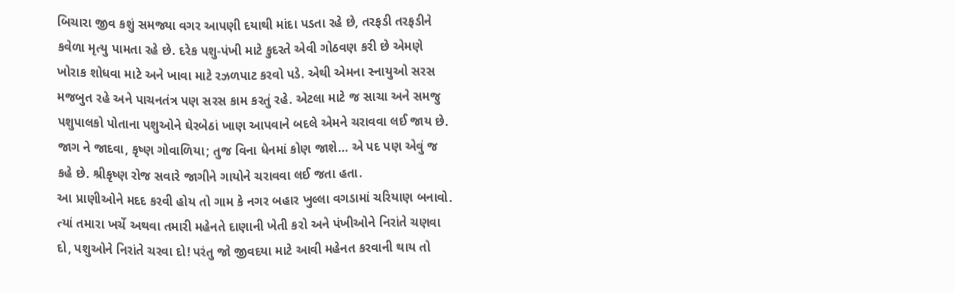બિચારા જીવ કશું સમજ્યા વગર આપણી દયાથી માંદા પડતા રહે છે, તરફડી તરફડીને કવેળા મૃત્યુ પામતા રહે છે. દરેક પશુ-પંખી માટે કુદરતે એવી ગોઠવણ કરી છે એમણે ખોરાક શોધવા માટે અને ખાવા માટે રઝળપાટ કરવો પડે. એથી એમના સ્નાયુઓ સરસ મજબુત રહે અને પાચનતંત્ર પણ સરસ કામ કરતું રહે. એટલા માટે જ સાચા અને સમજુ પશુપાલકો પોતાના પશુઓને ઘેરબેઠાં ખાણ આપવાને બદલે એમને ચરાવવા લઈ જાય છે.
જાગ ને જાદવા, કૃષ્ણ ગોવાળિયા; તુજ વિના ધેનમાં કોણ જાશે… એ પદ પણ એવું જ કહે છે. શ્રીકૃષ્ણ રોજ સવારે જાગીને ગાયોને ચરાવવા લઈ જતા હતા.
આ પ્રાણીઓને મદદ કરવી હોય તો ગામ કે નગર બહાર ખુલ્લા વગડામાં ચરિયાણ બનાવો. ત્યાં તમારા ખર્ચે અથવા તમારી મહેનતે દાણાની ખેતી કરો અને પંખીઓને નિરાંતે ચણવા દો, પશુઓને નિરાંતે ચરવા દો! પરંતુ જો જીવદયા માટે આવી મહેનત કરવાની થાય તો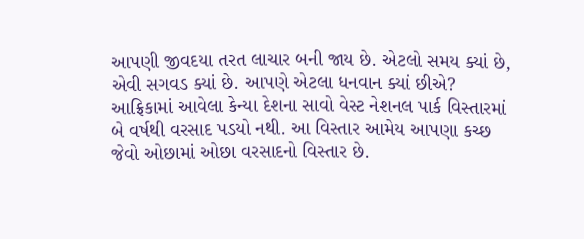આપણી જીવદયા તરત લાચાર બની જાય છે. એટલો સમય ક્યાં છે, એવી સગવડ ક્યાં છે. આપણે એટલા ધનવાન ક્યાં છીએ?
આફ્રિકામાં આવેલા કેન્યા દેશના સાવો વેસ્ટ નેશનલ પાર્ક વિસ્તારમાં બે વર્ષથી વરસાદ પડયો નથી. આ વિસ્તાર આમેય આપણા કચ્છ જેવો ઓછામાં ઓછા વરસાદનો વિસ્તાર છે.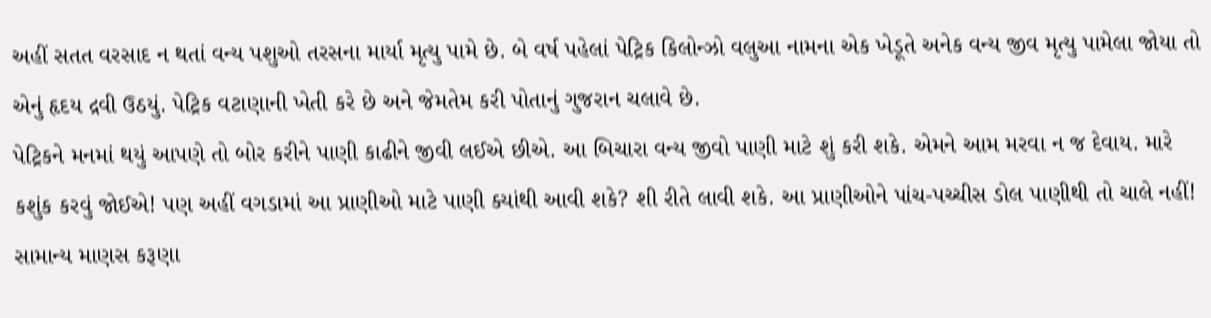અહીં સતત વરસાદ ન થતાં વન્ય પશુઓ તરસના માર્યા મૃત્યુ પામે છે. બે વર્ષ પહેલાં પેટ્રિક કિલોન્ઝો વલુઆ નામના એક ખેડૂતે અનેક વન્ય જીવ મૃત્યુ પામેલા જોયા તો એનું હૃદય દ્રવી ઉઠયું. પેટ્રિક વટાણાની ખેતી કરે છે અને જેમતેમ કરી પોતાનું ગુજરાન ચલાવે છે.
પેટ્રિકને મનમાં થયું આપણે તો બોર કરીને પાણી કાઢીને જીવી લઈએ છીએ. આ બિચારા વન્ય જીવો પાણી માટે શું કરી શકે. એમને આમ મરવા ન જ દેવાય. મારે કશુંક કરવું જોઈએ! પણ અહીં વગડામાં આ પ્રાણીઓ માટે પાણી ક્યાંથી આવી શકે? શી રીતે લાવી શકે. આ પ્રાણીઓને પાંચ-પચ્ચીસ ડોલ પાણીથી તો ચાલે નહીં!
સામાન્ય માણસ કરૂણા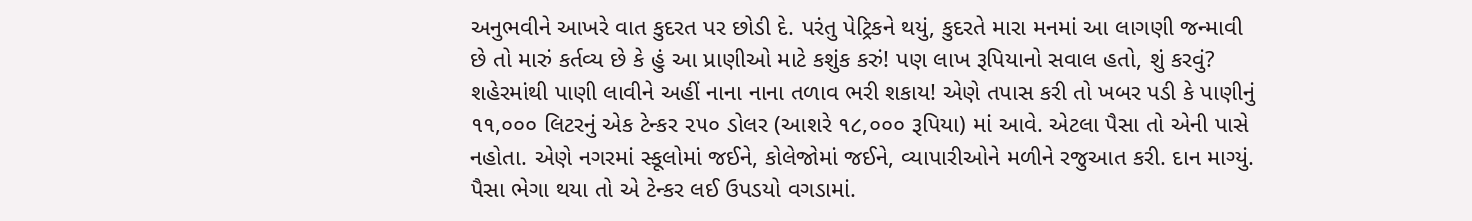અનુભવીને આખરે વાત કુદરત પર છોડી દે. પરંતુ પેટ્રિકને થયું, કુદરતે મારા મનમાં આ લાગણી જન્માવી છે તો મારું કર્તવ્ય છે કે હું આ પ્રાણીઓ માટે કશુંક કરું! પણ લાખ રૂપિયાનો સવાલ હતો, શું કરવું?
શહેરમાંથી પાણી લાવીને અહીં નાના નાના તળાવ ભરી શકાય! એણે તપાસ કરી તો ખબર પડી કે પાણીનું ૧૧,૦૦૦ લિટરનું એક ટેન્કર ૨૫૦ ડોલર (આશરે ૧૮,૦૦૦ રૂપિયા) માં આવે. એટલા પૈસા તો એની પાસે નહોતા. એણે નગરમાં સ્કૂલોમાં જઈને, કોલેજોમાં જઈને, વ્યાપારીઓને મળીને રજુઆત કરી. દાન માગ્યું. પૈસા ભેગા થયા તો એ ટેન્કર લઈ ઉપડયો વગડામાં.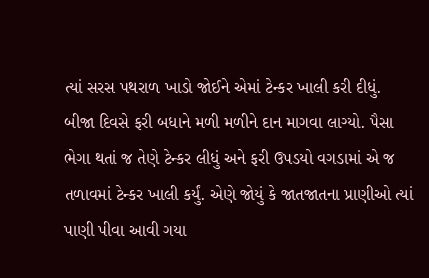ત્યાં સરસ પથરાળ ખાડો જોઈને એમાં ટેન્કર ખાલી કરી દીધું.
બીજા દિવસે ફરી બધાને મળી મળીને દાન માગવા લાગ્યો. પૈસા ભેગા થતાં જ તેણે ટેન્કર લીધું અને ફરી ઉપડયો વગડામાં એ જ તળાવમાં ટેન્કર ખાલી કર્યું. એણે જોયું કે જાતજાતના પ્રાણીઓ ત્યાં પાણી પીવા આવી ગયા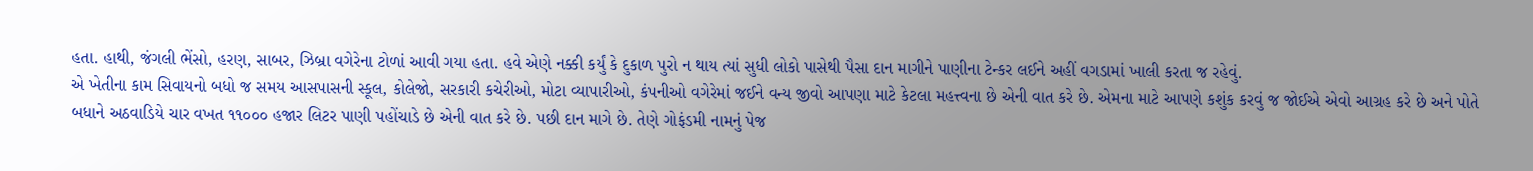હતા. હાથી, જંગલી ભેંસો, હરણ, સાબર, ઝિબ્રા વગેરેના ટોળાં આવી ગયા હતા. હવે એણે નક્કી કર્યું કે દુકાળ પુરો ન થાય ત્યાં સુધી લોકો પાસેથી પૈસા દાન માગીને પાણીના ટેન્કર લઈને અહીં વગડામાં ખાલી કરતા જ રહેવું.
એ ખેતીના કામ સિવાયનો બધો જ સમય આસપાસની સ્કૂલ, કોલેજો, સરકારી કચેરીઓ, મોટા વ્યાપારીઓ, કંપનીઓ વગેરેમાં જઈને વન્ય જીવો આપણા માટે કેટલા મહત્ત્વના છે એની વાત કરે છે. એમના માટે આપણે કશુંક કરવું જ જોઈએ એવો આગ્રહ કરે છે અને પોતે બધાને અઠવાડિયે ચાર વખત ૧૧૦૦૦ હજાર લિટર પાણી પહોંચાડે છે એની વાત કરે છે. પછી દાન માગે છે. તેણે ગોફંડમી નામનું પેજ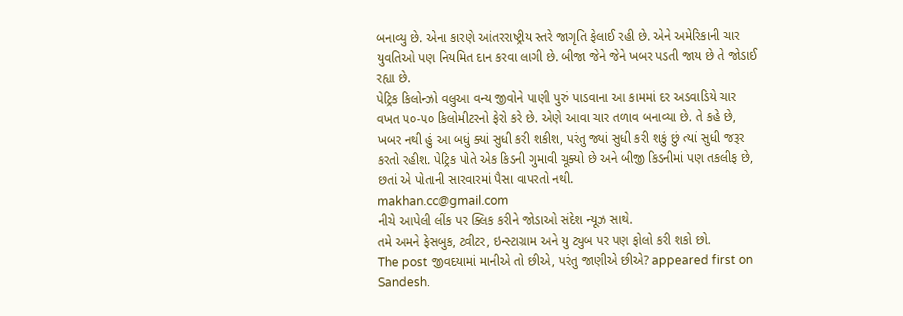બનાવ્યુ છે. એના કારણે આંતરરાષ્ટ્રીય સ્તરે જાગૃતિ ફેલાઈ રહી છે. એને અમેરિકાની ચાર યુવતિઓ પણ નિયમિત દાન કરવા લાગી છે. બીજા જેને જેને ખબર પડતી જાય છે તે જોડાઈ રહ્યા છે.
પેટ્રિક કિલોન્ઝો વલુઆ વન્ય જીવોને પાણી પુરું પાડવાના આ કામમાં દર અડવાડિયે ચાર વખત ૫૦-૫૦ કિલોમીટરનો ફેરો કરે છે. એણે આવા ચાર તળાવ બનાવ્યા છે. તે કહે છે, ખબર નથી હું આ બધું ક્યાં સુધી કરી શકીશ, પરંતુ જ્યાં સુધી કરી શકું છું ત્યાં સુધી જરૂર કરતો રહીશ. પેટ્રિક પોતે એક કિડની ગુમાવી ચૂક્યો છે અને બીજી કિડનીમાં પણ તકલીફ છે, છતાં એ પોતાની સારવારમાં પૈસા વાપરતો નથી.
makhan.cc@gmail.com
નીચે આપેલી લીંક પર ક્લિક કરીને જોડાઓ સંદેશ ન્યૂઝ સાથે.
તમે અમને ફેસબુક, ટ્વીટર, ઇન્સ્ટાગ્રામ અને યુ ટ્યુબ પર પણ ફોલો કરી શકો છો.
The post જીવદયામાં માનીએ તો છીએ, પરંતુ જાણીએ છીએ? appeared first on Sandesh.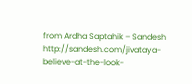from Ardha Saptahik – Sandesh http://sandesh.com/jivataya-believe-at-the-look-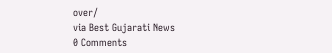over/
via Best Gujarati News
0 Comments